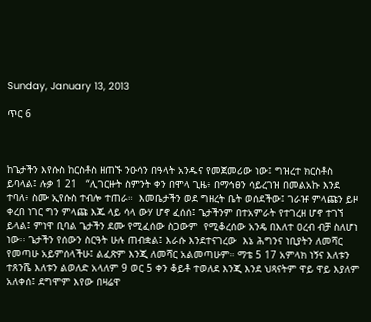Sunday, January 13, 2013

ጥር 6



ከጌታችን እየሱስ ከርስቶስ ዘጠኙ ንዑሳን በዓላት አንዱና የመጀመሪው ነው፤ ግዝረተ ክርስቶስ ይባላል፤ ሉቃ 1 21   “ሊገርዙት ስምንት ቀን በሞላ ጊዜ፥ በማኅፀን ሳይረገዝ በመልአኩ እንደ ተባለ፥ ስሙ ኢየሱስ ተብሎ ተጠራ።  እመቤታችን ወደ ግዘረት ቤት ወሰደችው፤ ገራዡ ምላጩን ይዞ ቀረበ ነገር ግን ምላጩ እጁ ላይ ሳላ ውሃ ሆኖ ፈሰሰ፤ ጌታችንም በተአምራት የተገረዘ ሆኖ ተገኘ ይላል፤ ምነዋ ቢባል ጌታችን ደሙ የሚፈሰው ስጋውም  የሚቆረሰው አንዴ በእለተ ዐረብ ብቻ ስለሆነ ነው፡፡ ጌታችን የሰውን ስርዓት ሁሉ ጠብቋል፤ እራሱ እንደተናገረው  እኔ ሕግንና ነቢያትን ለመሻር የመጣሁ አይምሰላችሁ፤ ልፈጽም እንጂ ለመሻር አልመጣሁም። ማቴ 5 17 አምላክ ነኝና እለቱን ተጸንሼ እለቱን ልወለድ አላለም 9 ወር 5 ቀን ቆይቶ ተወለደ እንጂ እንደ ህጻናትም ዋይ ዋይ እያለም አለቀሰ፤ ደግሞም እየው በዛሬዋ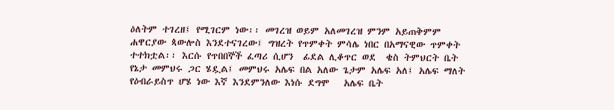ዕለትም ተገረዘ፤ የሚገርም ነው፡፡ መገረዝ ወይም አለመገረዝ ምንም አይጠቅምም ሐዋርያው ጳውሎስ እንደተናገረው፤ ግዝረት የጥምቀት ምሳሌ ነበር በአማናዊው ጥምቀት ተተክቷል፡፡ እርሱ የጥበበኞች ፈጣሪ ሲሆን  ፊደል ሊቆጥር ወደ  ቄስ ትምህርት ቤት የኔታ መምህሩ ጋር ሄዷል፤ መምህሩ አሌፍ በል አለው ጌታም አሌፍ አለ፤ አሌፍ ማለት የዕብራይስጥ ሆሄ ነው እኛ እንደምንለው እነሱ ደግሞ   አሌፍ ቤት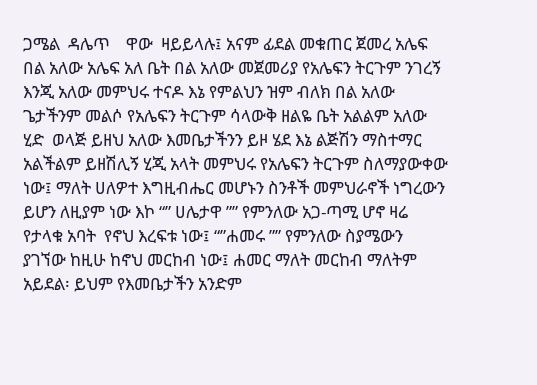ጋሜል  ዳሌጥ    ዋው  ዛይይላሉ፤ አናም ፊደል መቁጠር ጀመረ አሌፍ በል አለው አሌፍ አለ ቤት በል አለው መጀመሪያ የአሌፍን ትርጉም ንገረኝ እንጂ አለው መምህሩ ተናዶ እኔ የምልህን ዝም ብለክ በል አለው ጌታችንም መልሶ የአሌፍን ትርጉም ሳላውቅ ዘልዬ ቤት አልልም አለው ሂድ  ወላጅ ይዘህ አለው እመቤታችንን ይዞ ሄደ እኔ ልጅሽን ማስተማር አልችልም ይዘሽሊኝ ሂጂ አላት መምህሩ የአሌፍን ትርጉም ስለማያውቀው ነው፤ ማለት ሀለዎተ እግዚብሔር መሆኑን ስንቶች መምህራኖች ነግረውን ይሆን ለዚያም ነው እኮ “” ሀሌታዋ ”” የምንለው አጋ-ጣሚ ሆኖ ዛሬ የታላቁ አባት  የኖህ እረፍቱ ነው፤ “”ሐመሩ ”” የምንለው ስያሜውን ያገኘው ከዚሁ ከኖህ መርከብ ነው፤ ሐመር ማለት መርከብ ማለትም አይደል፡ ይህም የእመቤታችን አንድም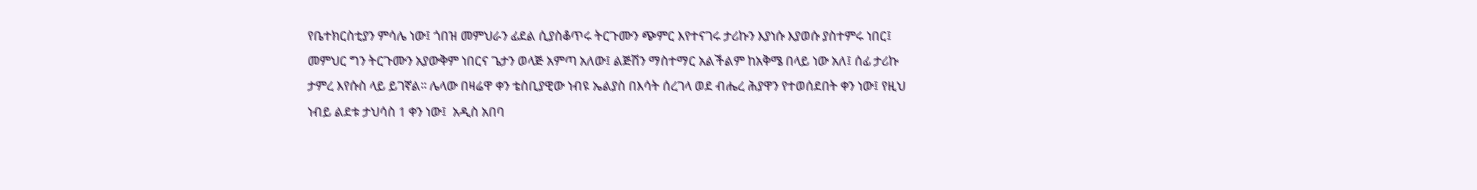የቤተክርስቲያን ምሳሌ ነው፤ ጎበዝ መምህራን ፊደል ሲያስቆጥሩ ትርጉሙን ጭምር እየተናገሩ ታሪኩን እያነሱ እያወሱ ያስተምሩ ነበር፤ መምህር ግን ትርጉሙን አያውቅም ነበርና ጌታን ወላጅ አምጣ አለው፤ ልጅሽን ማስተማር አልችልም ከአቅሜ በላይ ነው አለ፤ ሰፊ ታሪኩ ታምረ እየሱስ ላይ ይገኛል፡፡ ሌላው በዛሬዋ ቀን ቴስቢያዊው ነብዩ ኤልያስ በእሳት ሰረገላ ወደ ብሔረ ሕያዋን የተወሰደበት ቀን ነው፤ የዚህ ነብይ ልደቱ ታህሳስ 1 ቀን ነው፤  አዲስ አበባ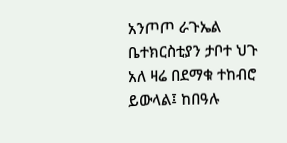አንጦጦ ራጉኤል ቤተክርስቲያን ታቦተ ህጉ አለ ዛሬ በደማቁ ተከብሮ ይውላል፤ ከበዓሉ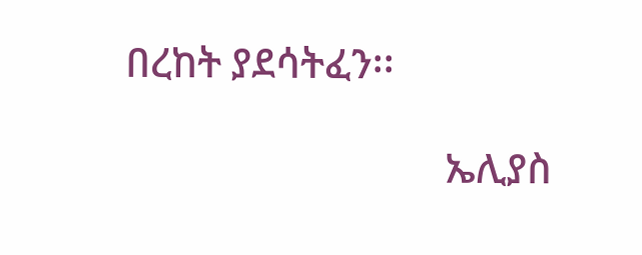በረከት ያደሳትፈን፡፡

                                ኤሊያስ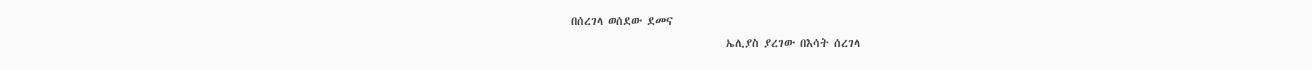በሰረገላ ወሰደው ደመና
                               ኤሊያስ ያረገው በእሳት ሰረገላ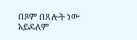በጾም በጸሎት ነው አይደለም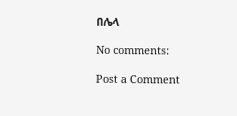በሌላ

No comments:

Post a Comment